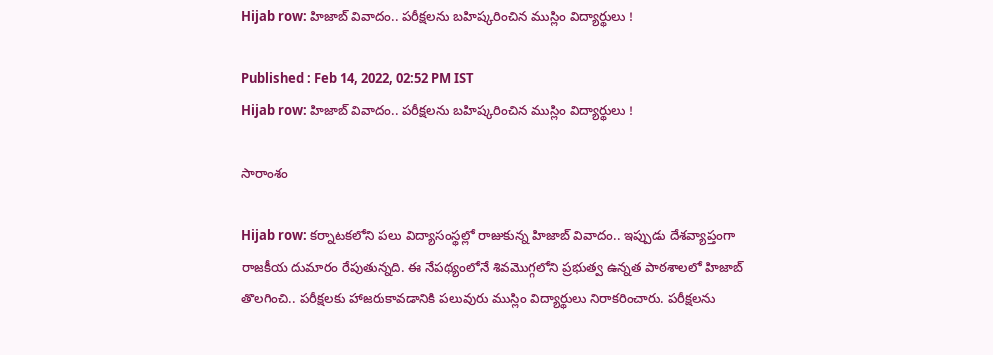Hijab row: హిజాబ్ వివాదం.. ప‌రీక్ష‌లను బ‌హిష్క‌రించిన ముస్లిం విద్యార్థులు !

Published : Feb 14, 2022, 02:52 PM IST
Hijab row: హిజాబ్ వివాదం.. ప‌రీక్ష‌లను బ‌హిష్క‌రించిన ముస్లిం విద్యార్థులు !

సారాంశం

Hijab row: కర్నాట‌క‌లోని ప‌లు విద్యాసంస్థ‌ల్లో రాజుకున్న హిజాబ్ వివాదం.. ఇప్పుడు దేశ‌వ్యాప్తంగా రాజ‌కీయ దుమారం రేపుతున్న‌ది. ఈ నేప‌థ్యంలోనే శివ‌మొగ్గ‌లోని ప్ర‌భుత్వ ఉన్న‌త పాఠ‌శాల‌లో హిజాబ్ తొల‌గించి.. ప‌రీక్ష‌ల‌కు హాజ‌రుకావ‌డానికి ప‌లువురు ముస్లిం విద్యార్థులు నిరాకరించారు. ప‌రీక్ష‌ల‌ను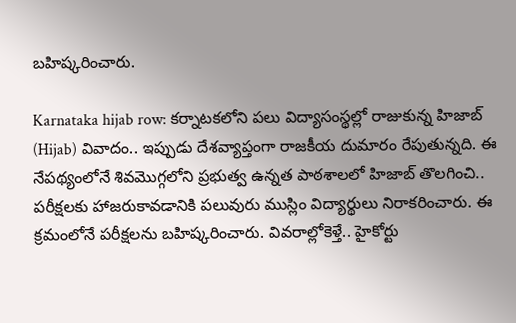బ‌హిష్క‌రించారు.

Karnataka hijab row: కర్నాట‌క‌లోని ప‌లు విద్యాసంస్థ‌ల్లో రాజుకున్న హిజాబ్  (Hijab) వివాదం.. ఇప్పుడు దేశ‌వ్యాప్తంగా రాజ‌కీయ దుమారం రేపుతున్న‌ది. ఈ నేప‌థ్యంలోనే శివ‌మొగ్గ‌లోని ప్ర‌భుత్వ ఉన్న‌త పాఠ‌శాల‌లో హిజాబ్ తొల‌గించి.. ప‌రీక్ష‌ల‌కు హాజ‌రుకావ‌డానికి ప‌లువురు ముస్లిం విద్యార్థులు నిరాకరించారు. ఈ క్రమంలోనే ప‌రీక్ష‌ల‌ను బ‌హిష్క‌రించారు. వివ‌రాల్లోకెళ్తే.. హైకోర్టు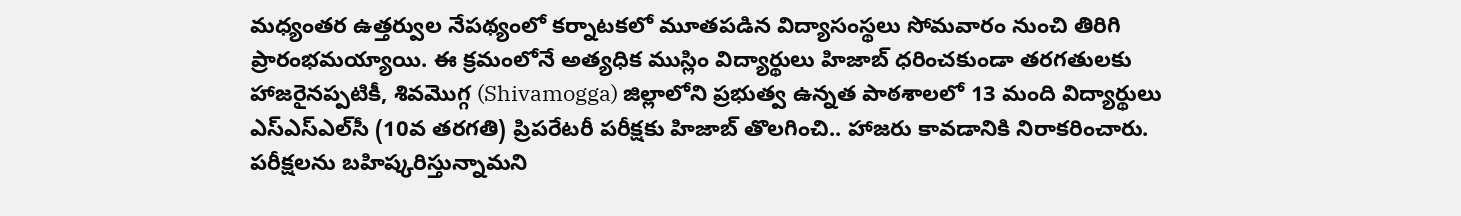మధ్యంతర ఉత్తర్వుల నేప‌థ్యంలో కర్నాట‌క‌లో మూత‌ప‌డిన విద్యాసంస్థ‌లు సోమ‌వారం నుంచి తిరిగి ప్రారంభ‌మ‌య్యాయి. ఈ క్ర‌మంలోనే అత్యధిక ముస్లిం విద్యార్థులు హిజాబ్ ధరించకుండా తరగతులకు హాజరైనప్పటికీ, శివమొగ్గ (Shivamogga) జిల్లాలోని ప్రభుత్వ ఉన్నత పాఠశాలలో 13 మంది విద్యార్థులు ఎస్‌ఎస్‌ఎల్‌సీ (10వ తరగతి) ప్రిపరేటరీ పరీక్షకు హిజాబ్ తొల‌గించి.. హాజరు కావడానికి నిరాకరించారు. ప‌రీక్ష‌ల‌ను బ‌హిష్క‌రిస్తున్నామ‌ని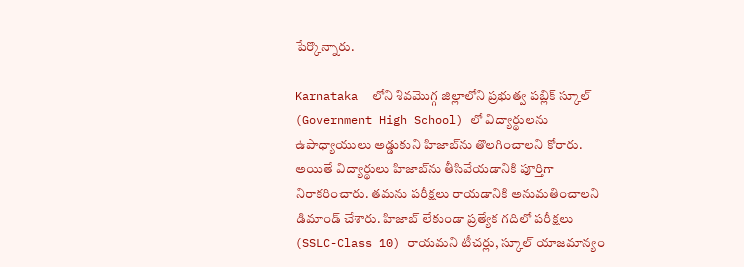పేర్కొన్నారు.

Karnataka  లోని శివమొగ్గ జిల్లాలోని ప్రభుత్వ పబ్లిక్ స్కూల్ (Government High School) లో విద్యార్థులను ఉపాధ్యాయులు అడ్డుకుని హిజాబ్‌ను తొలగించాలని కోరారు. అయితే విద్యార్థులు హిజాబ్‌ను తీసివేయ‌డానికి పూర్తిగా నిరాకరించారు. తమను పరీక్షలు రాయడానికి అనుమతించాలని డిమాండ్ చేశారు. హిజాబ్ లేకుండా ప్రత్యేక గదిలో పరీక్షలు (SSLC-Class 10) రాయమని టీచర్లు, స్కూల్ యాజమాన్యం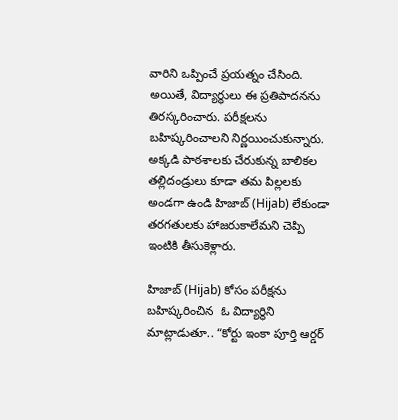వారిని ఒప్పించే ప్రయత్నం చేసింది. అయితే, విద్యార్థులు ఈ ప్రతిపాదనను తిరస్కరించారు. పరీక్షల‌ను బహిష్కరించాలని నిర్ణయించుకున్నారు. అక్కడి పాఠశాలకు చేరుకున్న బాలికల తల్లిదండ్రులు కూడా తమ పిల్లలకు అండగా ఉండి హిజాబ్ (Hijab) లేకుండా తరగతులకు హాజరుకాలేమని చెప్పి ఇంటికి తీసుకెళ్లారు.

హిజాబ్ (Hijab) కోసం పరీక్షను బహిష్కరించిన  ఓ విద్యార్థిని మాట్లాడుతూ.. “కోర్టు ఇంకా పూర్తి ఆర్డర్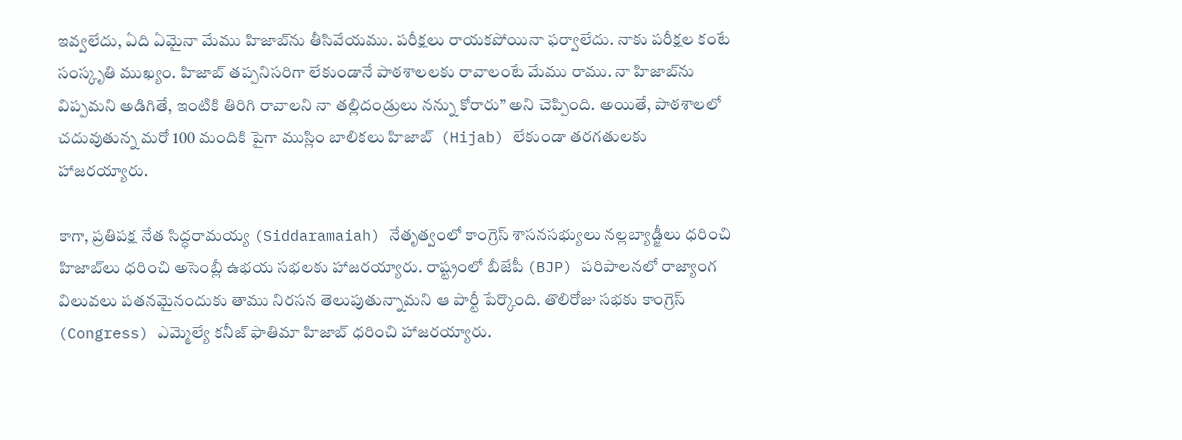ఇవ్వలేదు, ఏది ఏమైనా మేము హిజాబ్‌ను తీసివేయము. పరీక్షలు రాయకపోయినా ఫర్వాలేదు. నాకు పరీక్షల కంటే సంస్కృతి ముఖ్యం. హిజాబ్ తప్పనిస‌రిగా లేకుండానే పాఠ‌శాల‌ల‌కు రావాలంటే మేము రాము. నా హిజాబ్‌ను విప్పమని అడిగితే, ఇంటికి తిరిగి రావాలని నా తల్లిదండ్రులు నన్ను కోరారు” అని చెప్పింది. అయితే, పాఠశాలలో చదువుతున్న మరో 100 మందికి పైగా ముస్లిం బాలికలు హిజాబ్  (Hijab) లేకుండా తరగతులకు హాజరయ్యారు.

కాగా, ప్రతిపక్ష నేత సిద్ధరామయ్య (Siddaramaiah) నేతృత్వంలో కాంగ్రెస్ శాసనసభ్యులు నల్లబ్యాడ్జీలు ధరించి హిజాబ్‌లు ధరించి అసెంబ్లీ ఉభయ సభలకు హాజరయ్యారు. రాష్ట్రంలో బీజేపీ (BJP) పరిపాలనలో రాజ్యాంగ విలువలు పతనమైనందుకు తాము నిరసన తెలుపుతున్నామని ఆ పార్టీ పేర్కొంది. తొలిరోజు సభకు కాంగ్రెస్ (Congress) ఎమ్మెల్యే కనీజ్ ఫాతిమా హిజాబ్ ధరించి హాజరయ్యారు.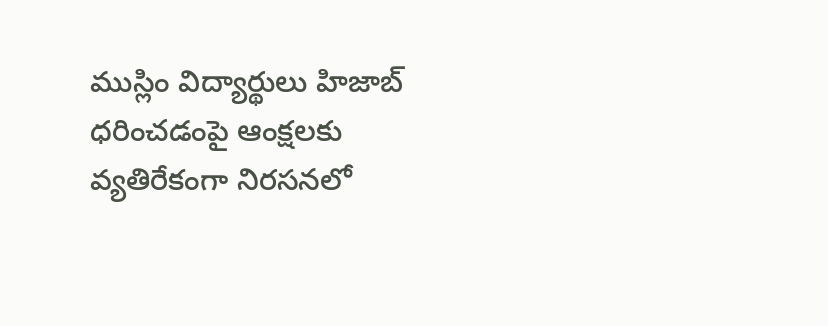ముస్లిం విద్యార్థులు హిజాబ్ ధరించడంపై ఆంక్షలకు వ్యతిరేకంగా నిరసనలో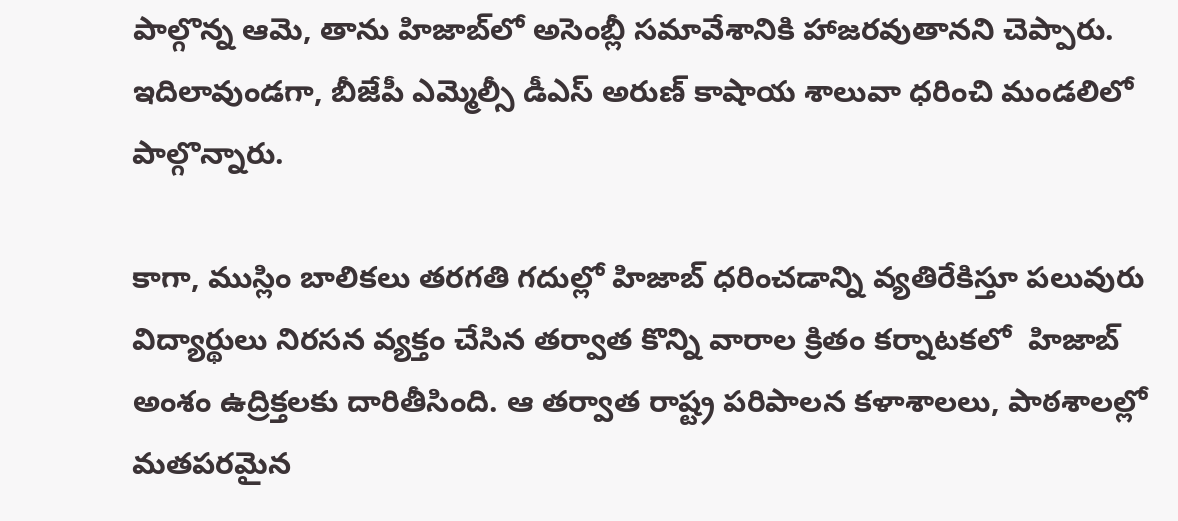పాల్గొన్న ఆమె, తాను హిజాబ్‌లో అసెంబ్లీ సమావేశానికి హాజరవుతానని చెప్పారు. ఇదిలావుండ‌గా, బీజేపీ ఎమ్మెల్సీ డీఎస్ అరుణ్ కాషాయ శాలువా ధ‌రించి మండలిలో పాల్గొన్నారు.

కాగా, ముస్లిం బాలికలు తరగతి గదుల్లో హిజాబ్ ధరించడాన్ని వ్యతిరేకిస్తూ పలువురు విద్యార్థులు నిరసన వ్యక్తం చేసిన తర్వాత కొన్ని వారాల క్రితం క‌ర్నాట‌క‌లో  హిజాబ్  అంశం ఉద్రిక్త‌ల‌కు దారితీసింది. ఆ తర్వాత రాష్ట్ర పరిపాలన కళాశాలలు, పాఠశాలల్లో మతపరమైన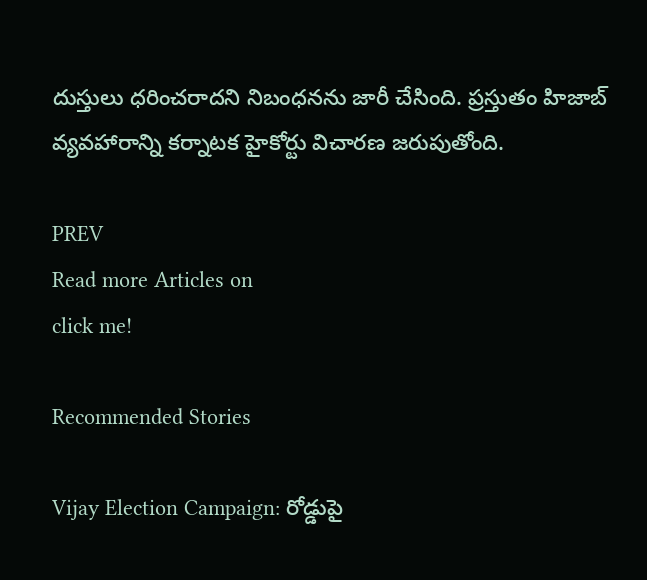దుస్తులు ధరించరాదని నిబంధనను జారీ చేసింది. ప్ర‌స్తుతం హిజాబ్ వ్య‌వ‌హారాన్ని క‌ర్నాట‌క హైకోర్టు విచార‌ణ జ‌రుపుతోంది.

PREV
Read more Articles on
click me!

Recommended Stories

Vijay Election Campaign: రోడ్డుపై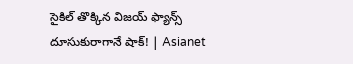సైకిల్ తొక్కిన విజయ్ ఫ్యాన్స్ దూసుకురాగానే షాక్! | Asianet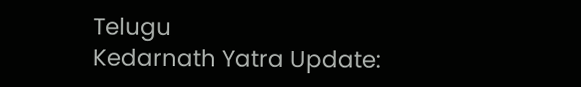Telugu
Kedarnath Yatra Update: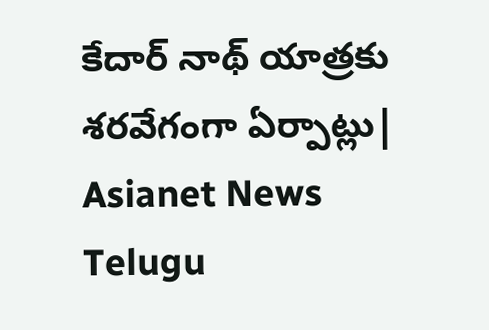కేదార్ నాథ్ యాత్రకు శరవేగంగా ఏర్పాట్లు| Asianet News Telugu